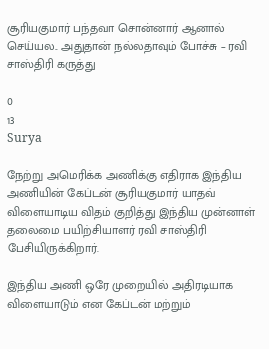சூரியகுமார் பந்தவா சொன்னார் ஆனால் செய்யல.. அதுதான் நல்லதாவும் போச்சு – ரவி சாஸ்திரி கருத்து

0
13
Surya

நேற்று அமெரிக்க அணிக்கு எதிராக இந்திய அணியின் கேப்டன் சூரியகுமார் யாதவ் விளையாடிய விதம் குறித்து இந்திய முன்னாள் தலைமை பயிற்சியாளர் ரவி சாஸ்திரி பேசியிருக்கிறார்.

இந்திய அணி ஒரே முறையில் அதிரடியாக விளையாடும் என கேப்டன் மற்றும்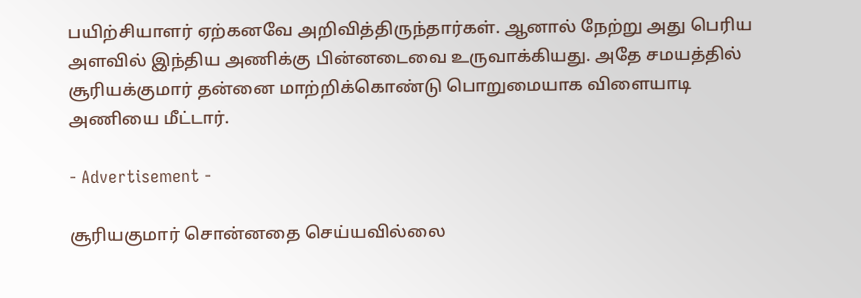பயிற்சியாளர் ஏற்கனவே அறிவித்திருந்தார்கள். ஆனால் நேற்று அது பெரிய அளவில் இந்திய அணிக்கு பின்னடைவை உருவாக்கியது. அதே சமயத்தில் சூரியக்குமார் தன்னை மாற்றிக்கொண்டு பொறுமையாக விளையாடி அணியை மீட்டார்.

- Advertisement -

சூரியகுமார் சொன்னதை செய்யவில்லை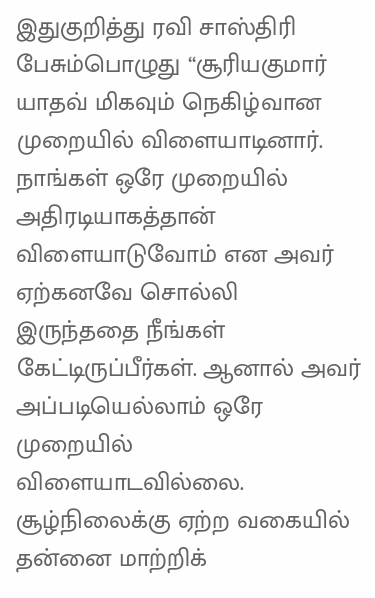இதுகுறித்து ரவி சாஸ்திரி பேசும்பொழுது “சூரியகுமார் யாதவ் மிகவும் நெகிழ்வான முறையில் விளையாடினார். நாங்கள் ஒரே முறையில் அதிரடியாகத்தான் விளையாடுவோம் என அவர் ஏற்கனவே சொல்லி இருந்ததை நீங்கள் கேட்டிருப்பீர்கள். ஆனால் அவர் அப்படியெல்லாம் ஒரே முறையில் விளையாடவில்லை. சூழ்நிலைக்கு ஏற்ற வகையில் தன்னை மாற்றிக்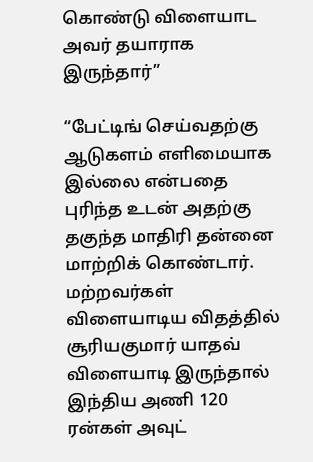கொண்டு விளையாட அவர் தயாராக இருந்தார்”

“பேட்டிங் செய்வதற்கு ஆடுகளம் எளிமையாக இல்லை என்பதை புரிந்த உடன் அதற்கு தகுந்த மாதிரி தன்னை மாற்றிக் கொண்டார். மற்றவர்கள் விளையாடிய விதத்தில் சூரியகுமார் யாதவ் விளையாடி இருந்தால் இந்திய அணி 120 ரன்கள் அவுட்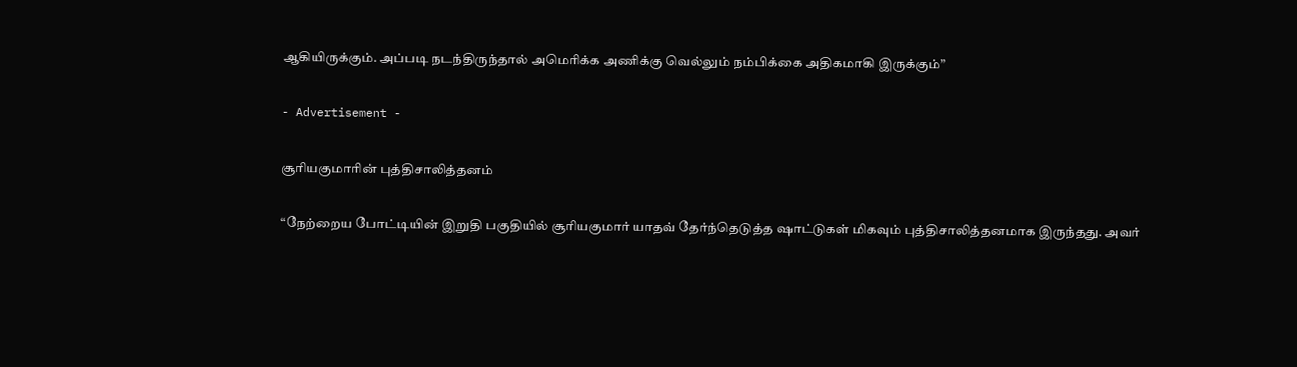ஆகியிருக்கும். அப்படி நடந்திருந்தால் அமெரிக்க அணிக்கு வெல்லும் நம்பிக்கை அதிகமாகி இருக்கும்”

- Advertisement -

சூரியகுமாரின் புத்திசாலித்தனம்

“நேற்றைய போட்டியின் இறுதி பகுதியில் சூரியகுமார் யாதவ் தேர்ந்தெடுத்த ஷாட்டுகள் மிகவும் புத்திசாலித்தனமாக இருந்தது. அவர்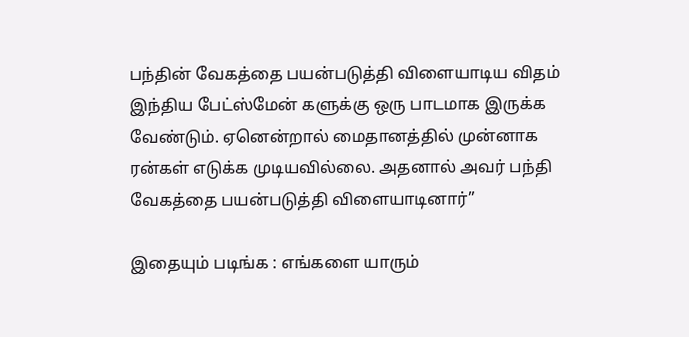பந்தின் வேகத்தை பயன்படுத்தி விளையாடிய விதம் இந்திய பேட்ஸ்மேன் களுக்கு ஒரு பாடமாக இருக்க வேண்டும். ஏனென்றால் மைதானத்தில் முன்னாக ரன்கள் எடுக்க முடியவில்லை. அதனால் அவர் பந்தி வேகத்தை பயன்படுத்தி விளையாடினார்”

இதையும் படிங்க : எங்களை யாரும்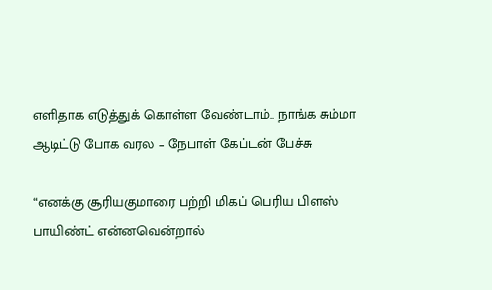எளிதாக எடுத்துக் கொள்ள வேண்டாம்.. நாங்க சும்மா ஆடிட்டு போக வரல – நேபாள் கேப்டன் பேச்சு

“எனக்கு சூரியகுமாரை பற்றி மிகப் பெரிய பிளஸ் பாயிண்ட் என்னவென்றால்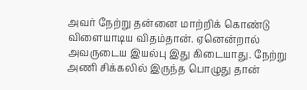அவர் நேற்று தன்னை மாற்றிக் கொண்டு விளையாடிய விதம்தான். ஏனென்றால் அவருடைய இயல்பு இது கிடையாது. நேற்று அணி சிக்கலில் இருந்த பொழுது தான்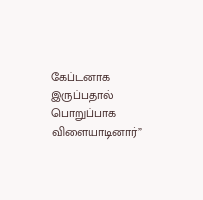கேப்டனாக இருப்பதால் பொறுப்பாக விளையாடினார்”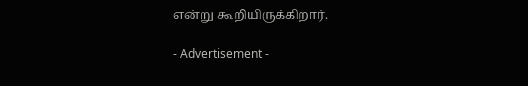என்று கூறியிருக்கிறார்.

- Advertisement -